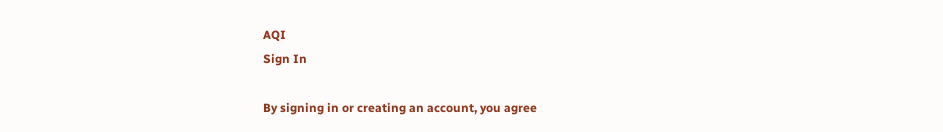AQI
Sign In

By signing in or creating an account, you agree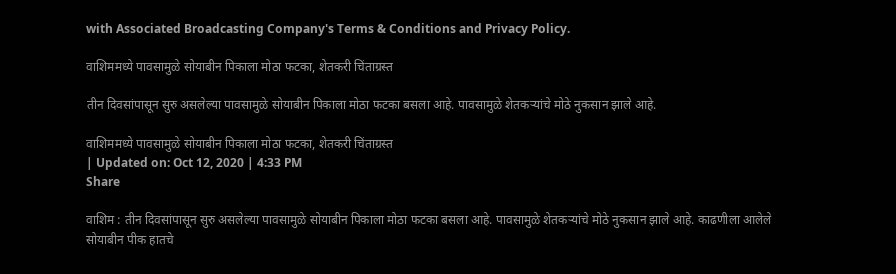with Associated Broadcasting Company's Terms & Conditions and Privacy Policy.

वाशिममध्ये पावसामुळे सोयाबीन पिकाला मोठा फटका, शेतकरी चिंताग्रस्त

तीन दिवसांपासून सुरु असलेल्या पावसामुळे सोयाबीन पिकाला मोठा फटका बसला आहे. पावसामुळे शेतकऱ्यांचे मोठे नुकसान झाले आहे.

वाशिममध्ये पावसामुळे सोयाबीन पिकाला मोठा फटका, शेतकरी चिंताग्रस्त
| Updated on: Oct 12, 2020 | 4:33 PM
Share

वाशिम : तीन दिवसांपासून सुरु असलेल्या पावसामुळे सोयाबीन पिकाला मोठा फटका बसला आहे. पावसामुळे शेतकऱ्यांचे मोठे नुकसान झाले आहे. काढणीला आलेले सोयाबीन पीक हातचे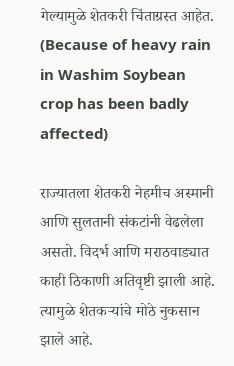गेल्यामुळे शेतकरी चिंताग्रस्त आहेत. (Because of heavy rain in Washim Soybean crop has been badly affected)

राज्यातला शेतकरी नेहमीच अस्मानी आणि सुलतानी संकटांनी वेढलेला असतो. विदर्भ आणि मराठवाड्यात काही ठिकाणी अतिवृष्टी झाली आहे. त्यामुळे शेतकऱ्यांचे मोठे नुकसान झाले आहे.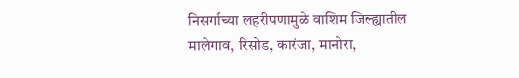निसर्गाच्या लहरीपणामुळे वाशिम जिल्ह्यातील मालेगाव, रिसोड, कारंजा, मानोरा,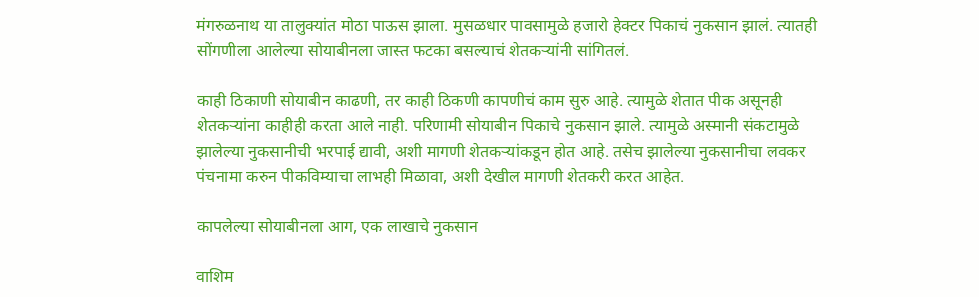मंगरुळनाथ या तालुक्यांत मोठा पाऊस झाला. मुसळधार पावसामुळे हजारो हेक्टर पिकाचं नुकसान झालं. त्यातही सोंगणीला आलेल्या सोयाबीनला जास्त फटका बसल्याचं शेतकऱ्यांनी सांगितलं.

काही ठिकाणी सोयाबीन काढणी, तर काही ठिकणी कापणीचं काम सुरु आहे. त्यामुळे शेतात पीक असूनही शेतकऱ्यांना काहीही करता आले नाही. परिणामी सोयाबीन पिकाचे नुकसान झाले. त्यामुळे अस्मानी संकटामुळे झालेल्या नुकसानीची भरपाई द्यावी, अशी मागणी शेतकऱ्यांकडून होत आहे. तसेच झालेल्या नुकसानीचा लवकर पंचनामा करुन पीकविम्याचा लाभही मिळावा, अशी देखील मागणी शेतकरी करत आहेत.

कापलेल्या सोयाबीनला आग, एक लाखाचे नुकसान

वाशिम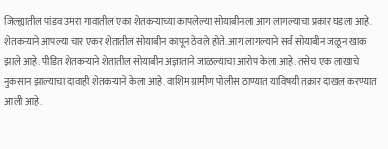जिल्ह्यातील पांडव उमरा गावातील एका शेतकऱ्याच्या कापलेल्या सोयाबीनला आग लागल्याचा प्रकार घडला आहे. शेतकऱ्याने आपल्या चार एकर शेतातील सोयाबीन कापून ठेवले होते. आग लागल्याने सर्व सोयाबीन जळून खाक झाले आहे. पीडित शेतकऱ्याने शेतातील सोयाबीन अज्ञाताने जाळल्याचा आरोप केला आहे. तसेच एक लाखाचे नुकसान झाल्याचा दावाही शेतकऱ्याने केला आहे. वाशिम ग्रामीण पोलीस ठाण्यात याविषयी तक्रार दाखल करण्यात आली आहे.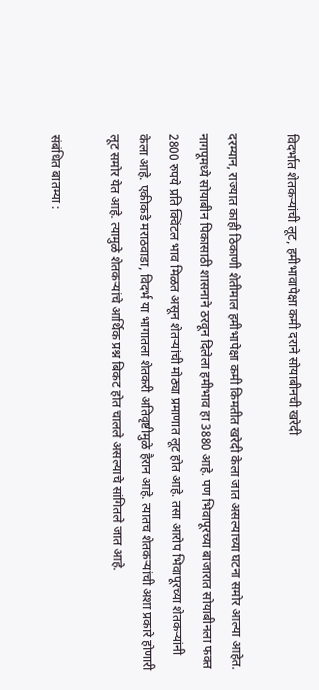विदर्भात शेतकऱ्यांची लूट, हमीभावापेक्षा कमी दराने सोयाबीनची खरेदी

दरम्यान, राज्यात काही ठिकाणी शेतीमाल हमीभापेक्षा कमी किमतीत खरेदी केला जात असल्याच्या घटना समोर आल्या आहेत. नागपूमध्ये सोयाबीन पिकासाठी शासनाने ठरवून दिलेला हमीभाव हा 3880 आहे. पण भिवापूरच्या बाजारात सोयाबीनला फक्त 2800 रुपये प्रति क्विंटल भाव मिळत असून शेतऱ्यांची मोठ्या प्रमाणात लूट होत आहे. तसा आरोप भिवापूरच्या शेतकऱ्यांनी केला आहे. एकीकडे मराठवाडा, विदर्भ या भागातला शेतकरी अतिवृष्टीमुळे हैरान आहे. त्यातच शेतकऱ्यांची अशा प्रकारे होणारी लूट समोर येत आहे. त्यामुळे शेतकऱ्यांचे आर्थिक प्रश्न बिकट होत चालले असल्याचे सांगितले जात आहे.

संबंधित बातम्या :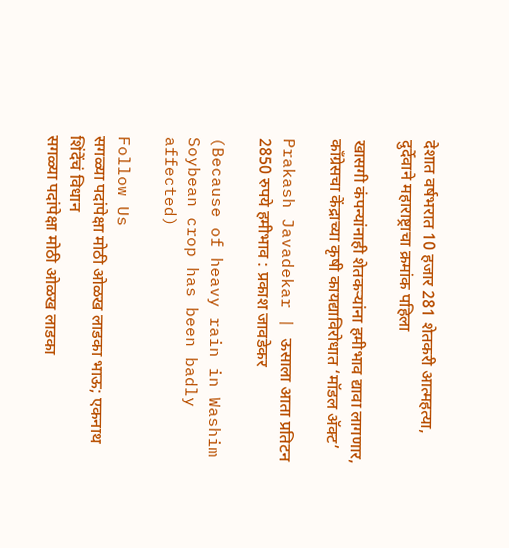देशात वर्षभरात 10 हजार 281 शेतकरी आत्महत्या, दुर्देवाने महाराष्ट्राचा क्रमांक पहिला

खासगी कंपन्यांनाही शेतकऱ्यांना हमीभाव द्यावा लागणार, काँग्रेसचा केंद्राच्या कृषी कायद्याविरोधात ‘मॉडल अ‍ॅक्ट’

Prakash Javadekar | ऊसाला आता प्रतिटन 2850 रुपये हमीभाव : प्रकाश जावडेकर

(Because of heavy rain in Washim Soybean crop has been badly affected)

Follow Us
सगळ्या पदांपेक्षा मोठी ओळख लाडका भाऊ; एकनाथ शिंदेंचं विधान
सगळ्या पदांपेक्षा मोठी ओळख लाडका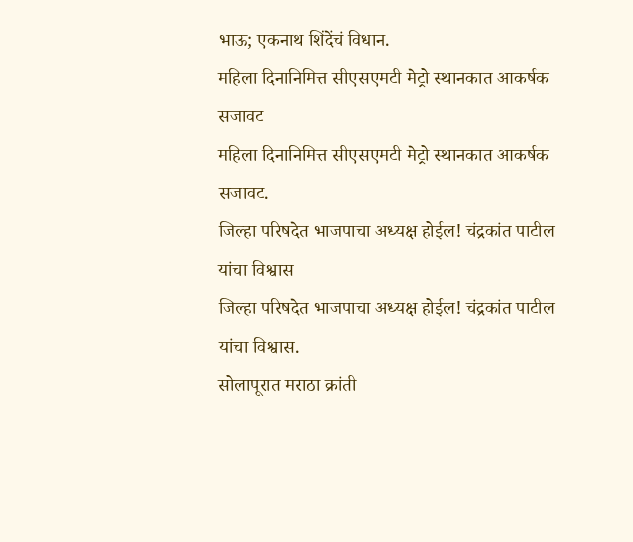भाऊ; एकनाथ शिंदेंचं विधान.
महिला दिनानिमित्त सीएसएमटी मेट्रो स्थानकात आकर्षक सजावट
महिला दिनानिमित्त सीएसएमटी मेट्रो स्थानकात आकर्षक सजावट.
जिल्हा परिषदेत भाजपाचा अध्यक्ष होईल! चंद्रकांत पाटील यांचा विश्वास
जिल्हा परिषदेत भाजपाचा अध्यक्ष होईल! चंद्रकांत पाटील यांचा विश्वास.
सोलापूरात मराठा क्रांती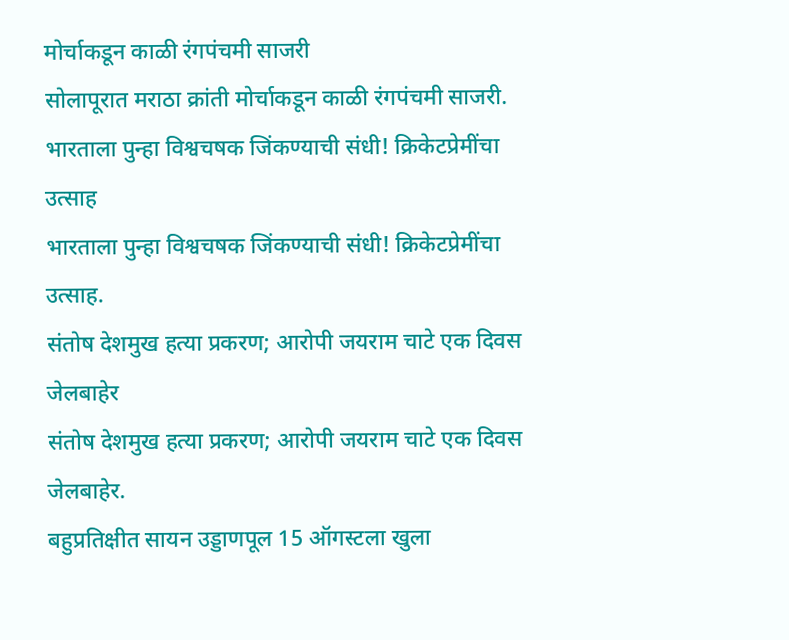मोर्चाकडून काळी रंगपंचमी साजरी
सोलापूरात मराठा क्रांती मोर्चाकडून काळी रंगपंचमी साजरी.
भारताला पुन्हा विश्वचषक जिंकण्याची संधी! क्रिकेटप्रेमींचा उत्साह
भारताला पुन्हा विश्वचषक जिंकण्याची संधी! क्रिकेटप्रेमींचा उत्साह.
संतोष देशमुख हत्या प्रकरण; आरोपी जयराम चाटे एक दिवस जेलबाहेर
संतोष देशमुख हत्या प्रकरण; आरोपी जयराम चाटे एक दिवस जेलबाहेर.
बहुप्रतिक्षीत सायन उड्डाणपूल 15 ऑगस्टला खुला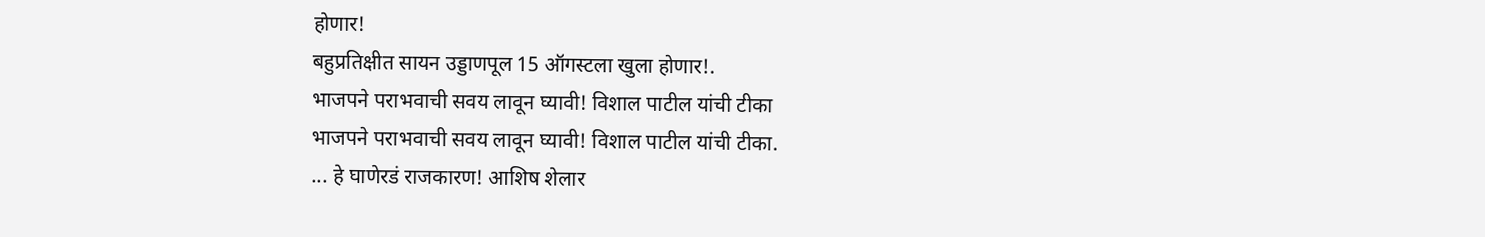होणार!
बहुप्रतिक्षीत सायन उड्डाणपूल 15 ऑगस्टला खुला होणार!.
भाजपने पराभवाची सवय लावून घ्यावी! विशाल पाटील यांची टीका
भाजपने पराभवाची सवय लावून घ्यावी! विशाल पाटील यांची टीका.
... हे घाणेरडं राजकारण! आशिष शेलार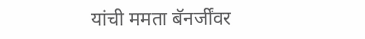यांची ममता बॅनर्जींवर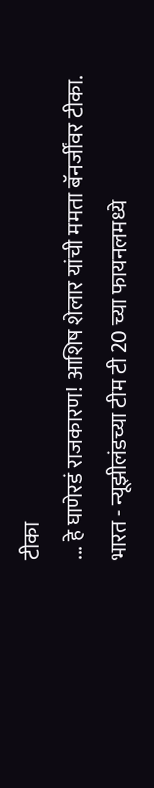टीका
... हे घाणेरडं राजकारण! आशिष शेलार यांची ममता बॅनर्जींवर टीका.
भारत - न्यूझीलंडच्या टीम टी 20 च्या फायनलमध्ये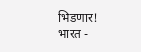भिडणार!
भारत -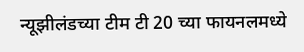न्यूझीलंडच्या टीम टी 20 च्या फायनलमध्ये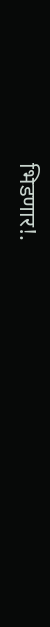भिडणार!.